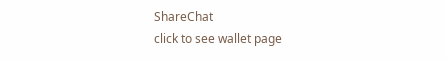ShareChat
click to see wallet page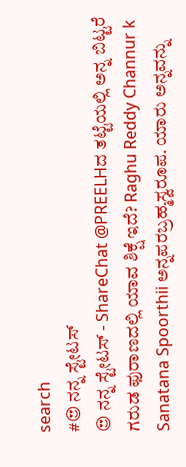search
#😍 ನನ್ನ ಸ್ಟೇಟಸ್
😍 ನನ್ನ ಸ್ಟೇಟಸ್ - ShareChat @PREELHದ ತಟ್ಟೆಯಲ್ಲಿ ಅನ್ನ ಬಿಟ್ಟರೆ ಗರುಡ ಫುರಾಣದಲ್ಲಿ ಯಾವ ಶಿಕ್ಷೆ ಇದೆ? Raghu Reddy Channur k Sanatana Spoorthii ಅನ್ನಪರಬ್ರಹ್ಮಸ್ವರೂಪ. ಯಾರು ಅನ್ನವನ್ನು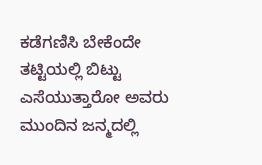ಕಡೆಗಣಿಸಿ ಬೇಕೆಂದೇ ತಟ್ಟಿಯಲ್ಲಿ ಬಿಟ್ಟು ಎಸೆಯುತ್ತಾರೋ ಅವರು ಮುಂದಿನ ಜನ್ಮದಲ್ಲಿ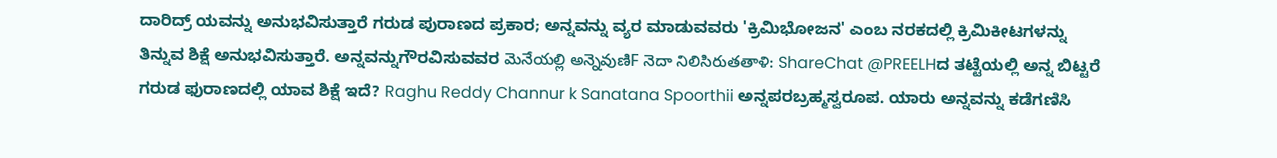ದಾರಿದ್ರ್ ಯವನ್ನು ಅನುಭವಿಸುತ್ತಾರೆ ಗರುಡ ಪುರಾಣದ ಪ್ರಕಾರ; ಅನ್ನವನ್ನು ವ್ಯರ ಮಾಡುವವರು 'ಕ್ರಿಮಿಭೋಜನ' ಎಂಬ ನರಕದಲ್ಲಿ ಕ್ರಿಮಿಕೀಟಗಳನ್ನು ತಿನ್ನುವ ಶಿಕ್ಷೆ ಅನುಭವಿಸುತ್ತಾರೆ. ಅನ್ನವನ್ನುಗೌರವಿಸುವವರ మెనేయల్లి అన్నెవుణిF నెదా నిలిసిరుతతాళి: ShareChat @PREELHದ ತಟ್ಟೆಯಲ್ಲಿ ಅನ್ನ ಬಿಟ್ಟರೆ ಗರುಡ ಫುರಾಣದಲ್ಲಿ ಯಾವ ಶಿಕ್ಷೆ ಇದೆ? Raghu Reddy Channur k Sanatana Spoorthii ಅನ್ನಪರಬ್ರಹ್ಮಸ್ವರೂಪ. ಯಾರು ಅನ್ನವನ್ನು ಕಡೆಗಣಿಸಿ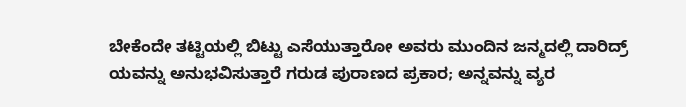ಬೇಕೆಂದೇ ತಟ್ಟಿಯಲ್ಲಿ ಬಿಟ್ಟು ಎಸೆಯುತ್ತಾರೋ ಅವರು ಮುಂದಿನ ಜನ್ಮದಲ್ಲಿ ದಾರಿದ್ರ್ ಯವನ್ನು ಅನುಭವಿಸುತ್ತಾರೆ ಗರುಡ ಪುರಾಣದ ಪ್ರಕಾರ; ಅನ್ನವನ್ನು ವ್ಯರ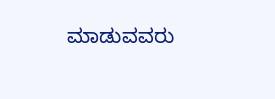ಮಾಡುವವರು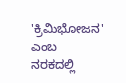'ಕ್ರಿಮಿಭೋಜನ' ಎಂಬ ನರಕದಲ್ಲಿ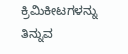ಕ್ರಿಮಿಕೀಟಗಳನ್ನು ತಿನ್ನುವ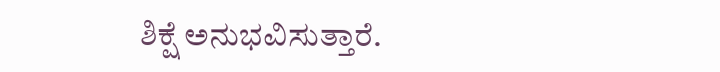ಶಿಕ್ಷೆ ಅನುಭವಿಸುತ್ತಾರೆ.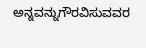ಅನ್ನವನ್ನುಗೌರವಿಸುವವರ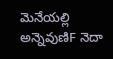మెనేయల్లి అన్నెవుణిF నెదా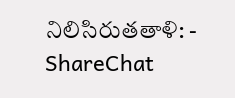నిలిసిరుతతాళి: - ShareChat